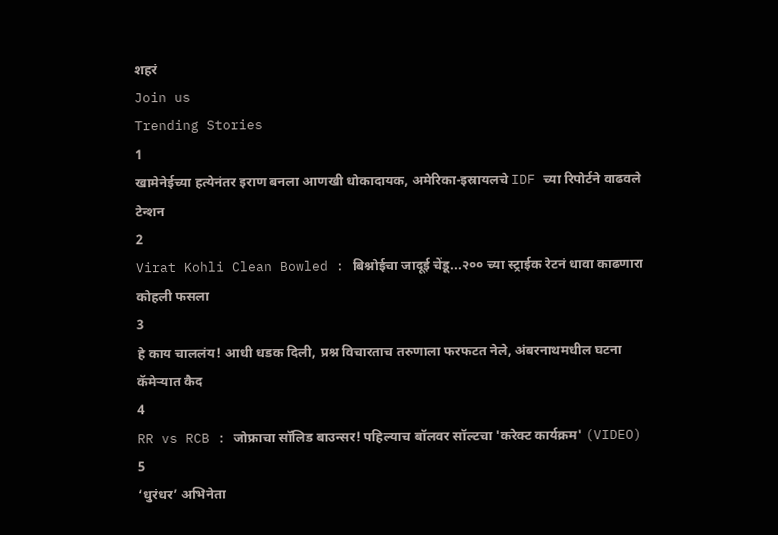शहरं
Join us
Trending Stories
1
खामेनेईच्या हत्येनंतर इराण बनला आणखी धोकादायक, अमेरिका-इस्रायलचे IDF च्या रिपोर्टने वाढवले टेन्शन
2
Virat Kohli Clean Bowled : बिश्नोईचा जादूई चेंडू...२०० च्या स्ट्राईक रेटनं धावा काढणारा कोहली फसला
3
हे काय चाललंय! आधी धडक दिली, प्रश्न विचारताच तरुणाला फरफटत नेले, अंबरनाथमधील घटना कॅमेऱ्यात कैद
4
RR vs RCB : जोफ्राचा सॉलिड बाउन्सर! पहिल्याच बॉलवर सॉल्टचा 'करेक्ट कार्यक्रम' (VIDEO)
5
‘धुरंधर’ अभिनेता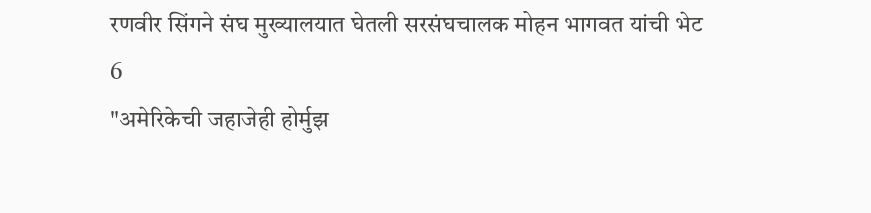रणवीर सिंगने संघ मुख्यालयात घेतली सरसंघचालक मोहन भागवत यांची भेट
6
"अमेरिकेची जहाजेही होर्मुझ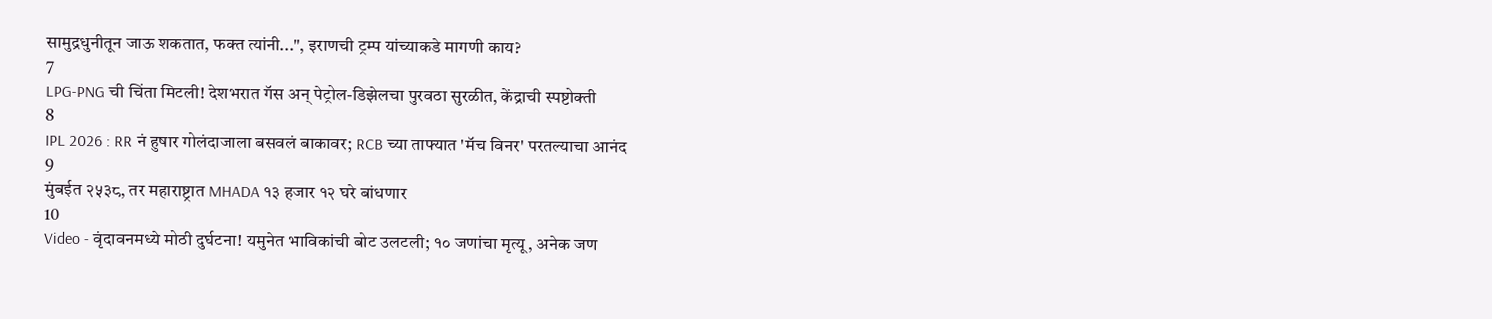सामुद्रधुनीतून जाऊ शकतात, फक्त त्यांनी...", इराणची ट्रम्प यांच्याकडे मागणी काय?
7
LPG-PNG ची चिंता मिटली! देशभरात गॅस अन् पेट्रोल-डिझेलचा पुरवठा सुरळीत, केंद्राची स्पष्टोक्ती
8
IPL 2026 : RR नं हुषार गोलंदाजाला बसवलं बाकावर; RCB च्या ताफ्यात 'मॅच विनर' परतल्याचा आनंद
9
मुंबईत २५३८, तर महाराष्ट्रात MHADA १३ हजार १२ घरे बांधणार
10
Video - वृंदावनमध्ये मोठी दुर्घटना! यमुनेत भाविकांची बोट उलटली; १० जणांचा मृत्यू, अनेक जण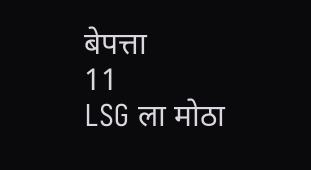बेपत्ता
11
LSG ला मोठा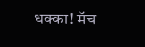धक्का! मॅच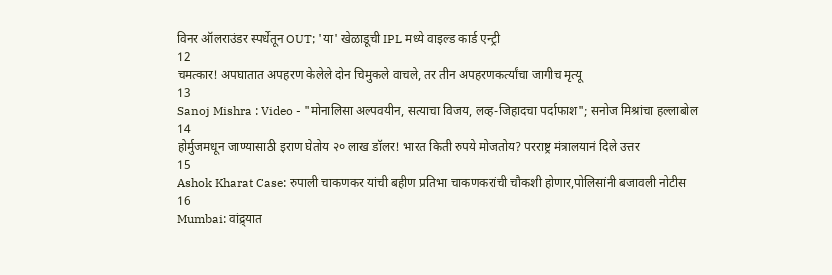विनर ऑलराउंडर स्पर्धेतून OUT; 'या' खेळाडूची IPL मध्ये वाइल्ड कार्ड एन्ट्री
12
चमत्कार! अपघातात अपहरण केलेले दोन चिमुकले वाचले, तर तीन अपहरणकर्त्यांचा जागीच मृत्यू
13
Sanoj Mishra : Video - "मोनालिसा अल्पवयीन, सत्याचा विजय, लव्ह-जिहादचा पर्दाफाश"; सनोज मिश्रांचा हल्लाबोल
14
होर्मुजमधून जाण्यासाठी इराण घेतोय २० लाख डॉलर! भारत किती रुपये मोजतोय? परराष्ट्र मंत्रालयानं दिले उत्तर
15
Ashok Kharat Case: रुपाली चाकणकर यांची बहीण प्रतिभा चाकणकरांची चौकशी होणार,पोलिसांनी बजावली नोटीस
16
Mumbai: वांद्र्यात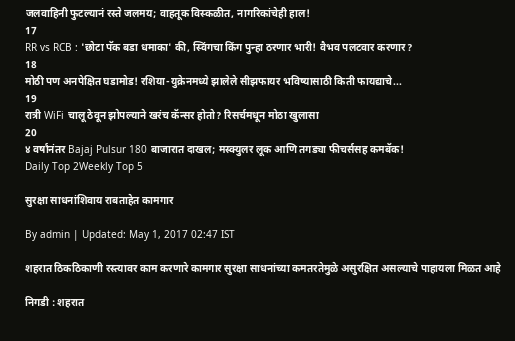जलवाहिनी फुटल्यानं रस्ते जलमय; वाहतूक विस्कळीत, नागरिकांचेही हाल!
17
RR vs RCB : 'छोटा पॅक बडा धमाका' की, स्विंगचा किंग पुन्हा ठरणार भारी! वैभव पलटवार करणार?
18
मोठी पण अनपेक्षित घडामोड! रशिया-युक्रेनमध्ये झालेले सीझफायर भविष्यासाठी किती फायद्याचे...
19
रात्री WiFi चालू ठेवून झोपल्याने खरंच कॅन्सर होतो? रिसर्चमधून मोठा खुलासा
20
४ वर्षांनंतर Bajaj Pulsur 180 बाजारात दाखल; मस्क्युलर लूक आणि तगड्या फीचर्ससह कमबॅक!
Daily Top 2Weekly Top 5

सुरक्षा साधनांशिवाय राबताहेत कामगार

By admin | Updated: May 1, 2017 02:47 IST

शहरात ठिकठिकाणी रस्त्यावर काम करणारे कामगार सुरक्षा साधनांच्या कमतरतेमुळे असुरक्षित असल्याचे पाहायला मिळत आहे

निगडी : शहरात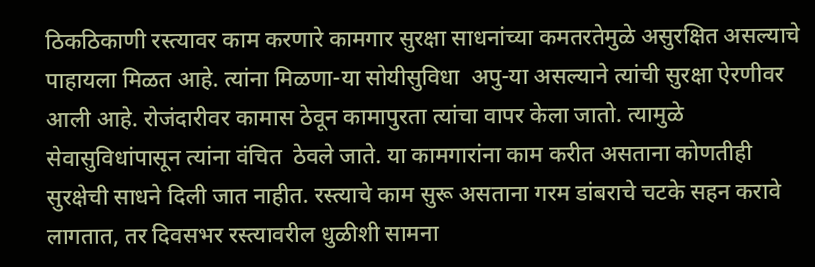ठिकठिकाणी रस्त्यावर काम करणारे कामगार सुरक्षा साधनांच्या कमतरतेमुळे असुरक्षित असल्याचे पाहायला मिळत आहे. त्यांना मिळणा-या सोयीसुविधा  अपु-या असल्याने त्यांची सुरक्षा ऐरणीवर आली आहे. रोजंदारीवर कामास ठेवून कामापुरता त्यांचा वापर केला जातो. त्यामुळे सेवासुविधांपासून त्यांना वंचित  ठेवले जाते. या कामगारांना काम करीत असताना कोणतीही  सुरक्षेची साधने दिली जात नाहीत. रस्त्याचे काम सुरू असताना गरम डांबराचे चटके सहन करावे लागतात, तर दिवसभर रस्त्यावरील धुळीशी सामना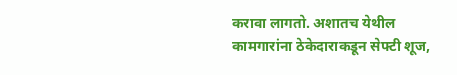करावा लागतो. अशातच येथील कामगारांना ठेकेदाराकडून सेफ्टी शूज,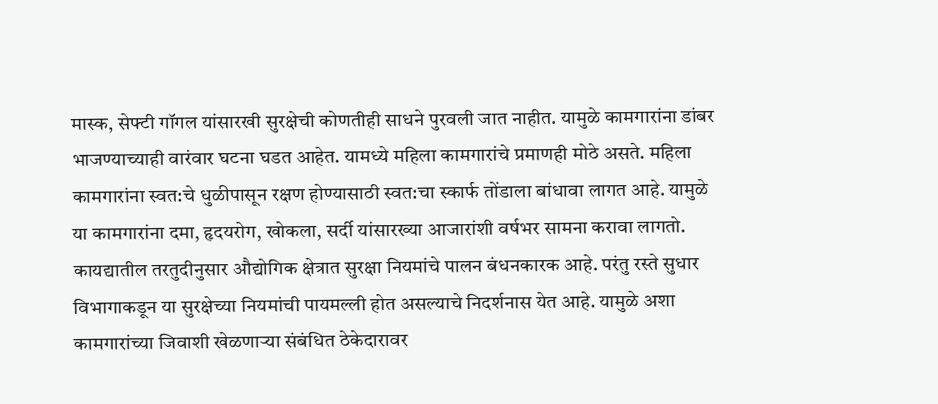मास्क, सेफ्टी गॉगल यांसारखी सुरक्षेची कोणतीही साधने पुरवली जात नाहीत. यामुळे कामगारांना डांबर भाजण्याच्याही वारंवार घटना घडत आहेत. यामध्ये महिला कामगारांचे प्रमाणही मोठे असते. महिला कामगारांना स्वत:चे धुळीपासून रक्षण होण्यासाठी स्वत:चा स्कार्फ तोंडाला बांधावा लागत आहे. यामुळे या कामगारांना दमा, हृदयरोग, खोकला, सर्दी यांसारख्या आजारांशी वर्षभर सामना करावा लागतो.  कायद्यातील तरतुदीनुसार औद्योगिक क्षेत्रात सुरक्षा नियमांचे पालन बंधनकारक आहे. परंतु रस्ते सुधार विभागाकडून या सुरक्षेच्या नियमांची पायमल्ली होत असल्याचे निदर्शनास येत आहे. यामुळे अशा कामगारांच्या जिवाशी खेळणाऱ्या संबंधित ठेकेदारावर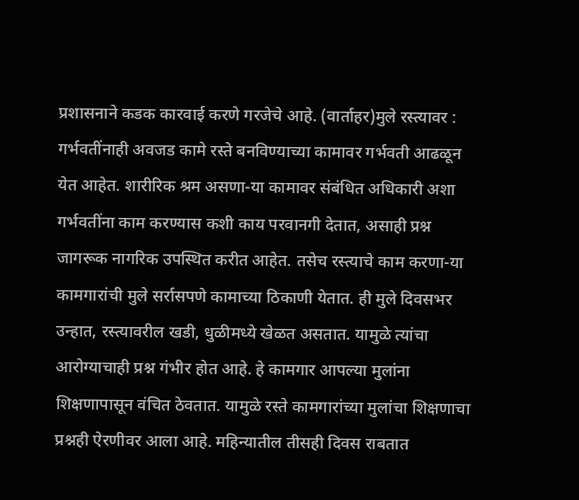प्रशासनाने कडक कारवाई करणे गरजेचे आहे. (वार्ताहर)मुले रस्त्यावर : गर्भवतींनाही अवजड कामे रस्ते बनविण्याच्या कामावर गर्भवती आढळून येत आहेत. शारीरिक श्रम असणा-या कामावर संबंधित अधिकारी अशा गर्भवतींना काम करण्यास कशी काय परवानगी देतात, असाही प्रश्न जागरूक नागरिक उपस्थित करीत आहेत. तसेच रस्त्याचे काम करणा-या कामगारांची मुले सर्रासपणे कामाच्या ठिकाणी येतात. ही मुले दिवसभर उन्हात, रस्त्यावरील खडी, धुळीमध्ये खेळत असतात. यामुळे त्यांचा आरोग्याचाही प्रश्न गंभीर होत आहे. हे कामगार आपल्या मुलांना शिक्षणापासून वंचित ठेवतात. यामुळे रस्ते कामगारांच्या मुलांचा शिक्षणाचा प्रश्नही ऐरणीवर आला आहे. महिन्यातील तीसही दिवस राबतात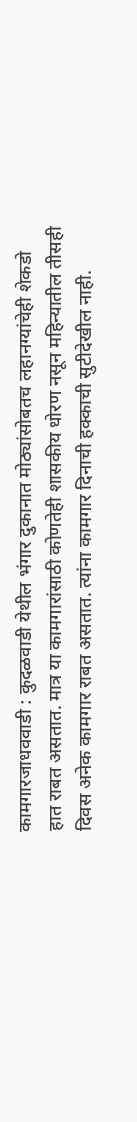कामगारजाधववाडी : कुदळवाडी येथील भंगार दुकानात मोठ्यांसोबतच लहानग्यांचेही शेकडो हात राबत असतात. मात्र या कामगारांसाठी कोणतेही शासकीय धोरण नसून महिन्यातील तीसही दिवस अनेक कामगार राबत असतात. त्यांना कामगार दिनाची हक्काची सुटीदेखील नाही.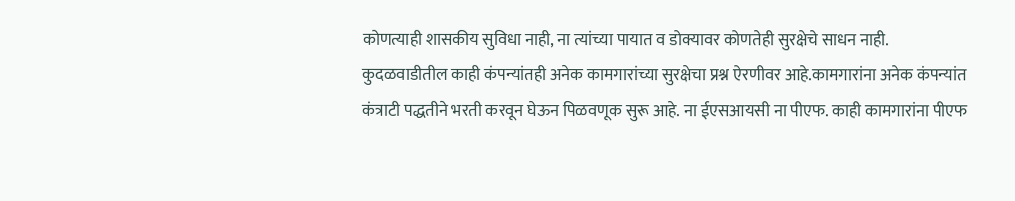कोणत्याही शासकीय सुविधा नाही, ना त्यांच्या पायात व डोक्यावर कोणतेही सुरक्षेचे साधन नाही. कुदळवाडीतील काही कंपन्यांतही अनेक कामगारांच्या सुरक्षेचा प्रश्न ऐरणीवर आहे.कामगारांना अनेक कंपन्यांत कंत्राटी पद्धतीने भरती करवून घेऊन पिळवणूक सुरू आहे. ना ईएसआयसी ना पीएफ. काही कामगारांना पीएफ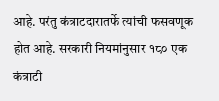आहे. परंतु कंत्राटदारातर्फे त्यांची फसवणूक होत आहे. सरकारी नियमांनुसार १८० एक कंत्राटी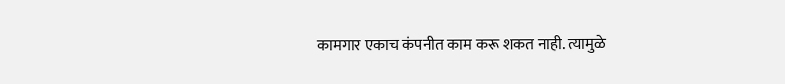कामगार एकाच कंपनीत काम करू शकत नाही. त्यामुळे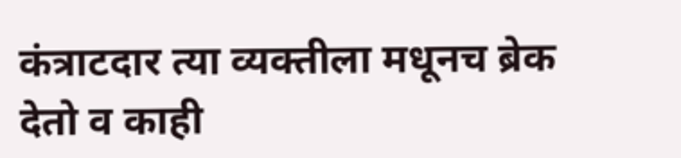कंत्राटदार त्या व्यक्तीला मधूनच ब्रेक देतो व काही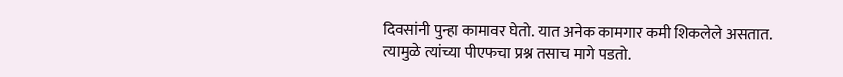दिवसांनी पुन्हा कामावर घेतो. यात अनेक कामगार कमी शिकलेले असतात. त्यामुळे त्यांच्या पीएफचा प्रश्न तसाच मागे पडतो.